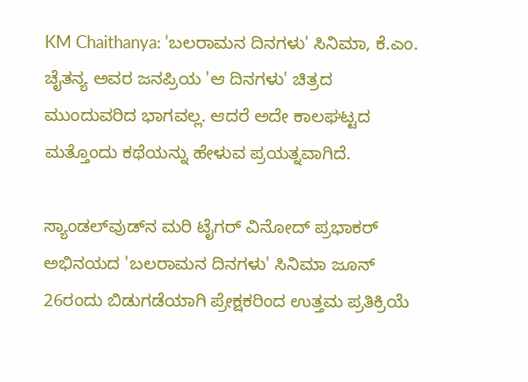KM Chaithanya: 'ಬಲರಾಮನ ದಿನಗಳು' ಸಿನಿಮಾ, ಕೆ.ಎಂ. ಚೈತನ್ಯ ಅವರ ಜನಪ್ರಿಯ 'ಆ ದಿನಗಳು' ಚಿತ್ರದ ಮುಂದುವರಿದ ಭಾಗವಲ್ಲ. ಆದರೆ ಅದೇ ಕಾಲಘಟ್ಟದ ಮತ್ತೊಂದು ಕಥೆಯನ್ನು ಹೇಳುವ ಪ್ರಯತ್ನವಾಗಿದೆ.

ಸ್ಯಾಂಡಲ್‌ವುಡ್‌ನ ಮರಿ ಟೈಗರ್ ವಿನೋದ್ ಪ್ರಭಾಕರ್ ಅಭಿನಯದ 'ಬಲರಾಮನ ದಿನಗಳು' ಸಿನಿಮಾ ಜೂನ್ 26ರಂದು ಬಿಡುಗಡೆಯಾಗಿ ಪ್ರೇಕ್ಷಕರಿಂದ ಉತ್ತಮ ಪ್ರತಿಕ್ರಿಯೆ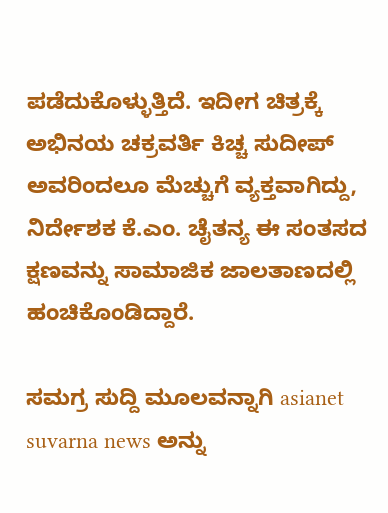ಪಡೆದುಕೊಳ್ಳುತ್ತಿದೆ. ಇದೀಗ ಚಿತ್ರಕ್ಕೆ ಅಭಿನಯ ಚಕ್ರವರ್ತಿ ಕಿಚ್ಚ ಸುದೀಪ್ ಅವರಿಂದಲೂ ಮೆಚ್ಚುಗೆ ವ್ಯಕ್ತವಾಗಿದ್ದು, ನಿರ್ದೇಶಕ ಕೆ.ಎಂ. ಚೈತನ್ಯ ಈ ಸಂತಸದ ಕ್ಷಣವನ್ನು ಸಾಮಾಜಿಕ ಜಾಲತಾಣದಲ್ಲಿ ಹಂಚಿಕೊಂಡಿದ್ದಾರೆ.

ಸಮಗ್ರ ಸುದ್ದಿ ಮೂಲವನ್ನಾಗಿ asianet suvarna news ಅನ್ನು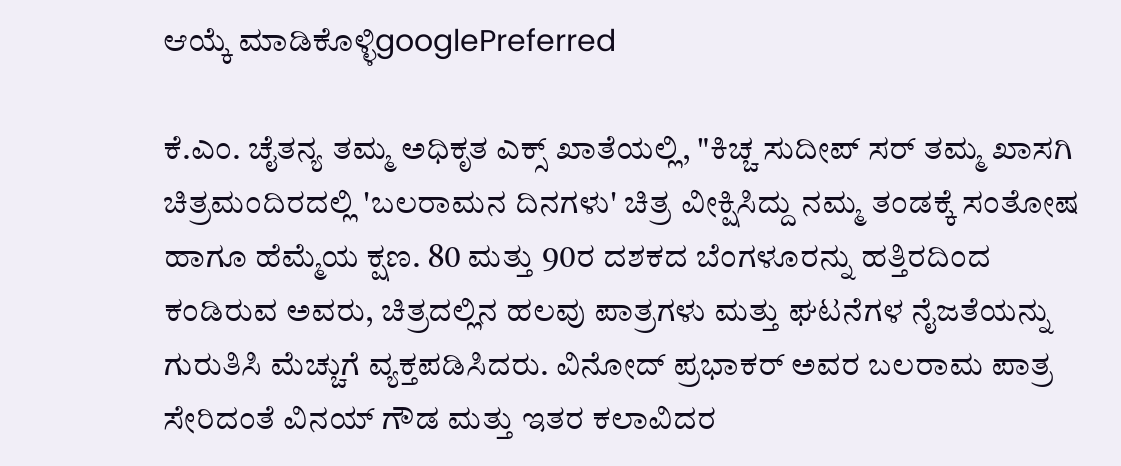ಆಯ್ಕೆ ಮಾಡಿಕೊಳ್ಳಿgooglePreferred

ಕೆ.ಎಂ. ಚೈತನ್ಯ ತಮ್ಮ ಅಧಿಕೃತ ಎಕ್ಸ್ ಖಾತೆಯಲ್ಲಿ, "ಕಿಚ್ಚ ಸುದೀಪ್ ಸರ್ ತಮ್ಮ ಖಾಸಗಿ ಚಿತ್ರಮಂದಿರದಲ್ಲಿ 'ಬಲರಾಮನ ದಿನಗಳು' ಚಿತ್ರ ವೀಕ್ಷಿಸಿದ್ದು ನಮ್ಮ ತಂಡಕ್ಕೆ ಸಂತೋಷ ಹಾಗೂ ಹೆಮ್ಮೆಯ ಕ್ಷಣ. 80 ಮತ್ತು 90ರ ದಶಕದ ಬೆಂಗಳೂರನ್ನು ಹತ್ತಿರದಿಂದ ಕಂಡಿರುವ ಅವರು, ಚಿತ್ರದಲ್ಲಿನ ಹಲವು ಪಾತ್ರಗಳು ಮತ್ತು ಘಟನೆಗಳ ನೈಜತೆಯನ್ನು ಗುರುತಿಸಿ ಮೆಚ್ಚುಗೆ ವ್ಯಕ್ತಪಡಿಸಿದರು. ವಿನೋದ್ ಪ್ರಭಾಕರ್ ಅವರ ಬಲರಾಮ ಪಾತ್ರ ಸೇರಿದಂತೆ ವಿನಯ್ ಗೌಡ ಮತ್ತು ಇತರ ಕಲಾವಿದರ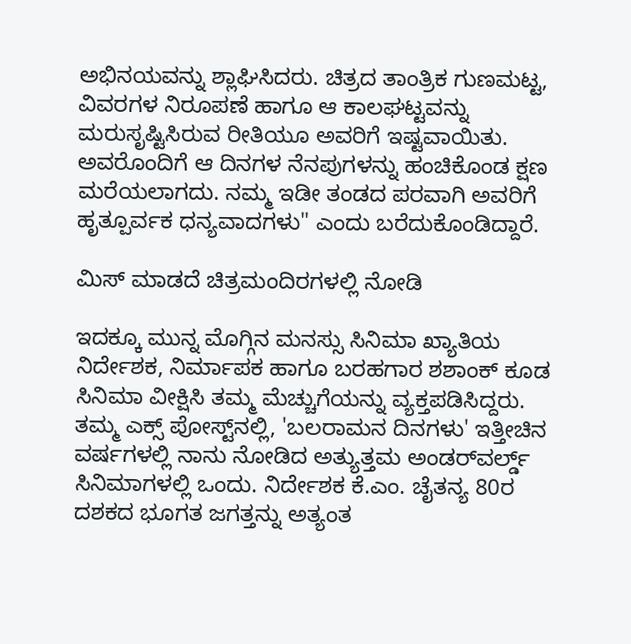ಅಭಿನಯವನ್ನು ಶ್ಲಾಘಿಸಿದರು. ಚಿತ್ರದ ತಾಂತ್ರಿಕ ಗುಣಮಟ್ಟ, ವಿವರಗಳ ನಿರೂಪಣೆ ಹಾಗೂ ಆ ಕಾಲಘಟ್ಟವನ್ನು ಮರುಸೃಷ್ಟಿಸಿರುವ ರೀತಿಯೂ ಅವರಿಗೆ ಇಷ್ಟವಾಯಿತು. ಅವರೊಂದಿಗೆ ಆ ದಿನಗಳ ನೆನಪುಗಳನ್ನು ಹಂಚಿಕೊಂಡ ಕ್ಷಣ ಮರೆಯಲಾಗದು. ನಮ್ಮ ಇಡೀ ತಂಡದ ಪರವಾಗಿ ಅವರಿಗೆ ಹೃತ್ಪೂರ್ವಕ ಧನ್ಯವಾದಗಳು" ಎಂದು ಬರೆದುಕೊಂಡಿದ್ದಾರೆ.

ಮಿಸ್ ಮಾಡದೆ ಚಿತ್ರಮಂದಿರಗಳಲ್ಲಿ ನೋಡಿ

ಇದಕ್ಕೂ ಮುನ್ನ ಮೊಗ್ಗಿನ ಮನಸ್ಸು ಸಿನಿಮಾ ಖ್ಯಾತಿಯ ನಿರ್ದೇಶಕ, ನಿರ್ಮಾಪಕ ಹಾಗೂ ಬರಹಗಾರ ಶಶಾಂಕ್ ಕೂಡ ಸಿನಿಮಾ ವೀಕ್ಷಿಸಿ ತಮ್ಮ ಮೆಚ್ಚುಗೆಯನ್ನು ವ್ಯಕ್ತಪಡಿಸಿದ್ದರು. ತಮ್ಮ ಎಕ್ಸ್ ಪೋಸ್ಟ್‌ನಲ್ಲಿ, 'ಬಲರಾಮನ ದಿನಗಳು' ಇತ್ತೀಚಿನ ವರ್ಷಗಳಲ್ಲಿ ನಾನು ನೋಡಿದ ಅತ್ಯುತ್ತಮ ಅಂಡರ್‌ವರ್ಲ್ಡ್‌ ಸಿನಿಮಾಗಳಲ್ಲಿ ಒಂದು. ನಿರ್ದೇಶಕ ಕೆ.ಎಂ. ಚೈತನ್ಯ 80ರ ದಶಕದ ಭೂಗತ ಜಗತ್ತನ್ನು ಅತ್ಯಂತ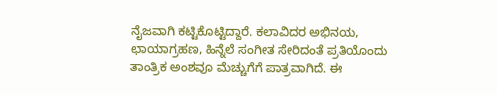ನೈಜವಾಗಿ ಕಟ್ಟಿಕೊಟ್ಟಿದ್ದಾರೆ. ಕಲಾವಿದರ ಅಭಿನಯ, ಛಾಯಾಗ್ರಹಣ, ಹಿನ್ನೆಲೆ ಸಂಗೀತ ಸೇರಿದಂತೆ ಪ್ರತಿಯೊಂದು ತಾಂತ್ರಿಕ ಅಂಶವೂ ಮೆಚ್ಚುಗೆಗೆ ಪಾತ್ರವಾಗಿದೆ. ಈ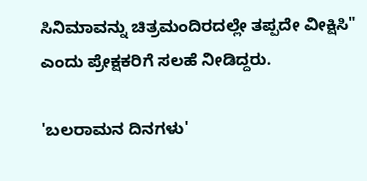ಸಿನಿಮಾವನ್ನು ಚಿತ್ರಮಂದಿರದಲ್ಲೇ ತಪ್ಪದೇ ವೀಕ್ಷಿಸಿ" ಎಂದು ಪ್ರೇಕ್ಷಕರಿಗೆ ಸಲಹೆ ನೀಡಿದ್ದರು.

'ಬಲರಾಮನ ದಿನಗಳು'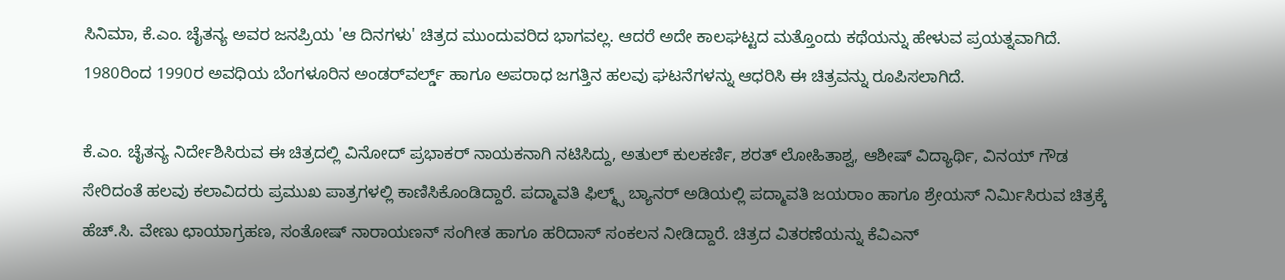ಸಿನಿಮಾ, ಕೆ.ಎಂ. ಚೈತನ್ಯ ಅವರ ಜನಪ್ರಿಯ 'ಆ ದಿನಗಳು' ಚಿತ್ರದ ಮುಂದುವರಿದ ಭಾಗವಲ್ಲ. ಆದರೆ ಅದೇ ಕಾಲಘಟ್ಟದ ಮತ್ತೊಂದು ಕಥೆಯನ್ನು ಹೇಳುವ ಪ್ರಯತ್ನವಾಗಿದೆ. 1980ರಿಂದ 1990ರ ಅವಧಿಯ ಬೆಂಗಳೂರಿನ ಅಂಡರ್‌ವರ್ಲ್ಡ್‌ ಹಾಗೂ ಅಪರಾಧ ಜಗತ್ತಿನ ಹಲವು ಘಟನೆಗಳನ್ನು ಆಧರಿಸಿ ಈ ಚಿತ್ರವನ್ನು ರೂಪಿಸಲಾಗಿದೆ.

ಕೆ.ಎಂ. ಚೈತನ್ಯ ನಿರ್ದೇಶಿಸಿರುವ ಈ ಚಿತ್ರದಲ್ಲಿ ವಿನೋದ್ ಪ್ರಭಾಕರ್ ನಾಯಕನಾಗಿ ನಟಿಸಿದ್ದು, ಅತುಲ್ ಕುಲಕರ್ಣಿ, ಶರತ್ ಲೋಹಿತಾಶ್ವ, ಆಶೀಷ್ ವಿದ್ಯಾರ್ಥಿ, ವಿನಯ್ ಗೌಡ ಸೇರಿದಂತೆ ಹಲವು ಕಲಾವಿದರು ಪ್ರಮುಖ ಪಾತ್ರಗಳಲ್ಲಿ ಕಾಣಿಸಿಕೊಂಡಿದ್ದಾರೆ. ಪದ್ಮಾವತಿ ಫಿಲ್ಮ್ಸ್ ಬ್ಯಾನರ್ ಅಡಿಯಲ್ಲಿ ಪದ್ಮಾವತಿ ಜಯರಾಂ ಹಾಗೂ ಶ್ರೇಯಸ್ ನಿರ್ಮಿಸಿರುವ ಚಿತ್ರಕ್ಕೆ ಹೆಚ್.ಸಿ. ವೇಣು ಛಾಯಾಗ್ರಹಣ, ಸಂತೋಷ್ ನಾರಾಯಣನ್ ಸಂಗೀತ ಹಾಗೂ ಹರಿದಾಸ್ ಸಂಕಲನ ನೀಡಿದ್ದಾರೆ. ಚಿತ್ರದ ವಿತರಣೆಯನ್ನು ಕೆವಿಎನ್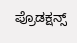ಪ್ರೊಡಕ್ಷನ್ಸ್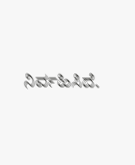ನಿರ್ವಹಿಸಿದೆ.